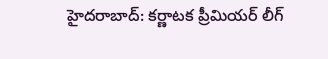హైదరాబాద్: కర్ణాటక ప్రీమియర్ లీగ్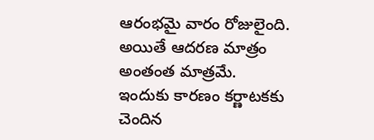ఆరంభమై వారం రోజులైంది. అయితే ఆదరణ మాత్రం అంతంత మాత్రమే. ఇందుకు కారణం కర్ణాటకకు చెందిన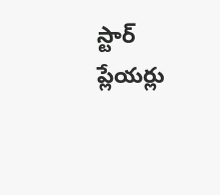స్టార్ ప్లేయర్లు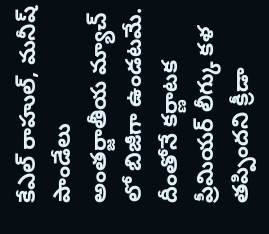కేఎల్ రాహుల్, మనీష్ పాండేలు అంతర్జాతీయ మ్యాచ్ లో బిజీగా ఉండటమే. దీంతోనే కర్ణాటక ప్రీమియర్ లీగ్కు కళ తప్పిందని క్రీడా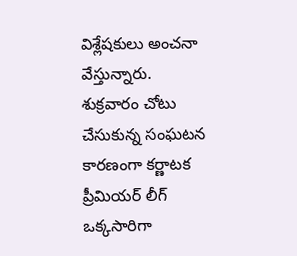విశ్లేషకులు అంచనా వేస్తున్నారు.
శుక్రవారం చోటు చేసుకున్న సంఘటన కారణంగా కర్ణాటక ప్రీమియర్ లీగ్ ఒక్కసారిగా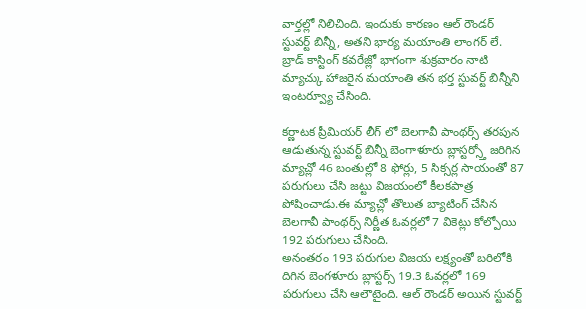వార్తల్లో నిలిచింది. ఇందుకు కారణం ఆల్ రౌండర్ స్టువర్ట్ బిన్నీ, అతని భార్య మయాంతి లాంగర్ లే. బ్రాడ్ కాస్టింగ్ కవరేజ్లో భాగంగా శుక్రవారం నాటి మ్యాచ్కు హాజరైన మయాంతి తన భర్త స్టువర్ట్ బిన్నీని ఇంటర్వ్యూ చేసింది.

కర్ణాటక ప్రీమియర్ లీగ్ లో బెలగావీ పాంథర్స్ తరపున ఆడుతున్న స్టువర్ట్ బిన్నీ బెంగాళూరు బ్లాస్టర్స్తో జరిగిన మ్యాచ్లో 46 బంతుల్లో 8 ఫోర్లు, 5 సిక్సర్ల సాయంతో 87 పరుగులు చేసి జట్టు విజయంలో కీలకపాత్ర పోషించాడు.ఈ మ్యాచ్లో తొలుత బ్యాటింగ్ చేసిన బెలగావీ పాంథర్స్ నిర్ణీత ఓవర్లలో 7 వికెట్లు కోల్పోయి 192 పరుగులు చేసింది.
అనంతరం 193 పరుగుల విజయ లక్ష్యంతో బరిలోకి దిగిన బెంగళూరు బ్లాస్టర్స్ 19.3 ఓవర్లలో 169 పరుగులు చేసి ఆలౌటైంది. ఆల్ రౌండర్ అయిన స్టువర్ట్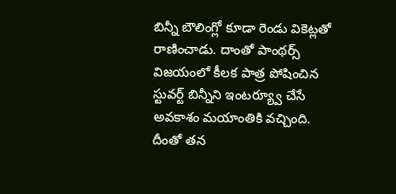బిన్నీ బౌలింగ్లో కూడా రెండు వికెట్లతో రాణించాడు. దాంతో పాంథర్స్ విజయంలో కీలక పాత్ర పోషించిన స్టువర్ట్ బిన్నీని ఇంటర్య్వూ చేసే అవకాశం మయాంతికి వచ్చింది.
దీంతో తన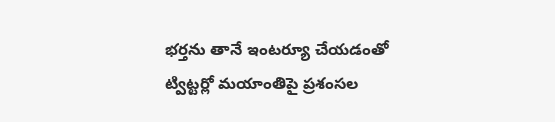భర్తను తానే ఇంటర్యూ చేయడంతో ట్విట్టర్లో మయాంతిపై ప్రశంసల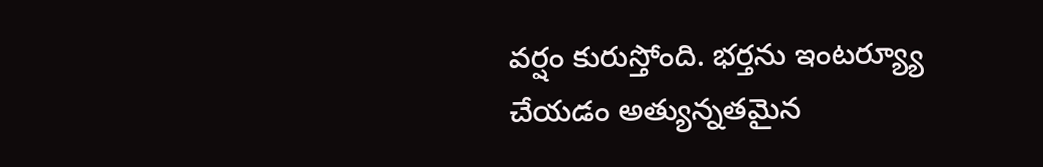వర్షం కురుస్తోంది. భర్తను ఇంటర్య్యూ చేయడం అత్యున్నతమైన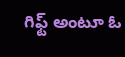గిఫ్ట్ అంటూ ఓ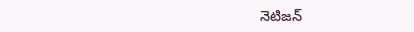నెటిజన్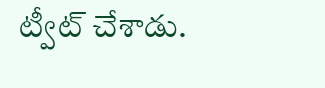ట్వీట్ చేశాడు.